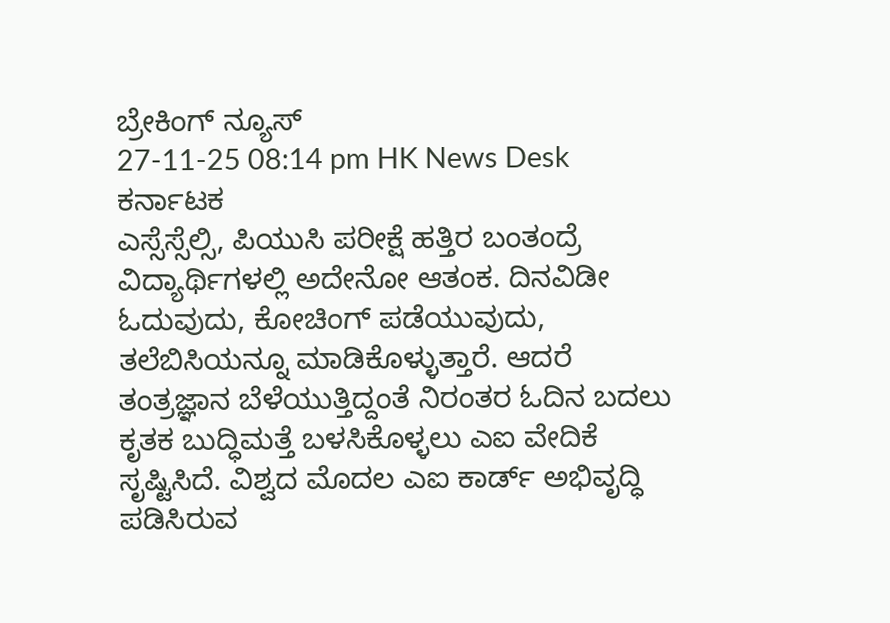ಬ್ರೇಕಿಂಗ್ ನ್ಯೂಸ್
27-11-25 08:14 pm HK News Desk ಕರ್ನಾಟಕ
ಎಸ್ಸೆಸ್ಸೆಲ್ಸಿ, ಪಿಯುಸಿ ಪರೀಕ್ಷೆ ಹತ್ತಿರ ಬಂತಂದ್ರೆ ವಿದ್ಯಾರ್ಥಿಗಳಲ್ಲಿ ಅದೇನೋ ಆತಂಕ. ದಿನವಿಡೀ ಓದುವುದು, ಕೋಚಿಂಗ್ ಪಡೆಯುವುದು, ತಲೆಬಿಸಿಯನ್ನೂ ಮಾಡಿಕೊಳ್ಳುತ್ತಾರೆ. ಆದರೆ ತಂತ್ರಜ್ಞಾನ ಬೆಳೆಯುತ್ತಿದ್ದಂತೆ ನಿರಂತರ ಓದಿನ ಬದಲು ಕೃತಕ ಬುದ್ಧಿಮತ್ತೆ ಬಳಸಿಕೊಳ್ಳಲು ಎಐ ವೇದಿಕೆ ಸೃಷ್ಟಿಸಿದೆ. ವಿಶ್ವದ ಮೊದಲ ಎಐ ಕಾರ್ಡ್ ಅಭಿವೃದ್ಧಿ ಪಡಿಸಿರುವ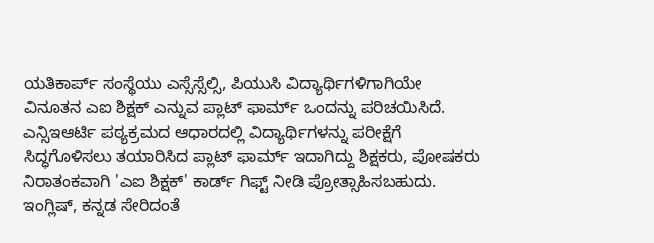ಯತಿಕಾರ್ಪ್ ಸಂಸ್ಥೆಯು ಎಸ್ಸೆಸ್ಸೆಲ್ಸಿ, ಪಿಯುಸಿ ವಿದ್ಯಾರ್ಥಿಗಳಿಗಾಗಿಯೇ ವಿನೂತನ ಎಐ ಶಿಕ್ಷಕ್ ಎನ್ನುವ ಪ್ಲಾಟ್ ಫಾರ್ಮ್ ಒಂದನ್ನು ಪರಿಚಯಿಸಿದೆ.
ಎನ್ಸಿಇಆರ್ಟಿ ಪಠ್ಯಕ್ರಮದ ಆಧಾರದಲ್ಲಿ ವಿದ್ಯಾರ್ಥಿಗಳನ್ನು ಪರೀಕ್ಷೆಗೆ ಸಿದ್ಧಗೊಳಿಸಲು ತಯಾರಿಸಿದ ಪ್ಲಾಟ್ ಫಾರ್ಮ್ ಇದಾಗಿದ್ದು ಶಿಕ್ಷಕರು, ಪೋಷಕರು ನಿರಾತಂಕವಾಗಿ 'ಎಐ ಶಿಕ್ಷಕ್' ಕಾರ್ಡ್ ಗಿಫ್ಟ್ ನೀಡಿ ಪ್ರೋತ್ಸಾಹಿಸಬಹುದು. ಇಂಗ್ಲಿಷ್, ಕನ್ನಡ ಸೇರಿದಂತೆ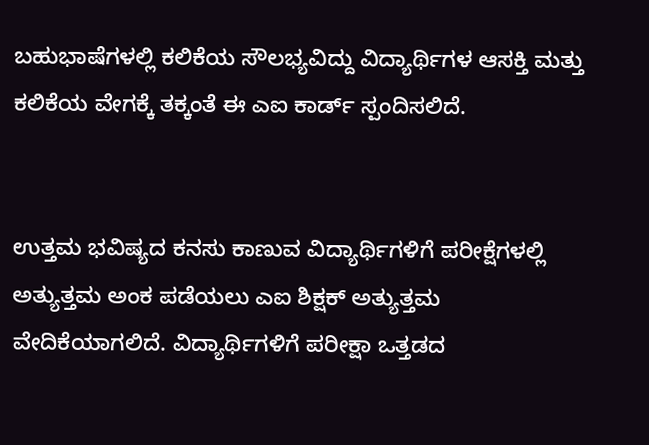ಬಹುಭಾಷೆಗಳಲ್ಲಿ ಕಲಿಕೆಯ ಸೌಲಭ್ಯವಿದ್ದು ವಿದ್ಯಾರ್ಥಿಗಳ ಆಸಕ್ತಿ ಮತ್ತು ಕಲಿಕೆಯ ವೇಗಕ್ಕೆ ತಕ್ಕಂತೆ ಈ ಎಐ ಕಾರ್ಡ್ ಸ್ಪಂದಿಸಲಿದೆ.


ಉತ್ತಮ ಭವಿಷ್ಯದ ಕನಸು ಕಾಣುವ ವಿದ್ಯಾರ್ಥಿಗಳಿಗೆ ಪರೀಕ್ಷೆಗಳಲ್ಲಿ ಅತ್ಯುತ್ತಮ ಅಂಕ ಪಡೆಯಲು ಎಐ ಶಿಕ್ಷಕ್ ಅತ್ಯುತ್ತಮ ವೇದಿಕೆಯಾಗಲಿದೆ. ವಿದ್ಯಾರ್ಥಿಗಳಿಗೆ ಪರೀಕ್ಷಾ ಒತ್ತಡದ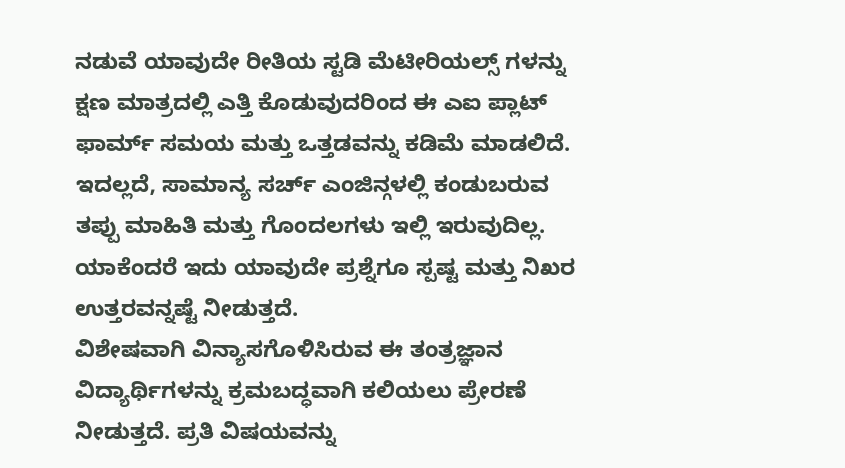ನಡುವೆ ಯಾವುದೇ ರೀತಿಯ ಸ್ಟಡಿ ಮೆಟೀರಿಯಲ್ಸ್ ಗಳನ್ನು ಕ್ಷಣ ಮಾತ್ರದಲ್ಲಿ ಎತ್ತಿ ಕೊಡುವುದರಿಂದ ಈ ಎಐ ಪ್ಲಾಟ್ ಫಾರ್ಮ್ ಸಮಯ ಮತ್ತು ಒತ್ತಡವನ್ನು ಕಡಿಮೆ ಮಾಡಲಿದೆ. ಇದಲ್ಲದೆ, ಸಾಮಾನ್ಯ ಸರ್ಚ್ ಎಂಜಿನ್ಗಳಲ್ಲಿ ಕಂಡುಬರುವ ತಪ್ಪು ಮಾಹಿತಿ ಮತ್ತು ಗೊಂದಲಗಳು ಇಲ್ಲಿ ಇರುವುದಿಲ್ಲ. ಯಾಕೆಂದರೆ ಇದು ಯಾವುದೇ ಪ್ರಶ್ನೆಗೂ ಸ್ಪಷ್ಟ ಮತ್ತು ನಿಖರ ಉತ್ತರವನ್ನಷ್ಟೆ ನೀಡುತ್ತದೆ.
ವಿಶೇಷವಾಗಿ ವಿನ್ಯಾಸಗೊಳಿಸಿರುವ ಈ ತಂತ್ರಜ್ಞಾನ ವಿದ್ಯಾರ್ಥಿಗಳನ್ನು ಕ್ರಮಬದ್ಧವಾಗಿ ಕಲಿಯಲು ಪ್ರೇರಣೆ ನೀಡುತ್ತದೆ. ಪ್ರತಿ ವಿಷಯವನ್ನು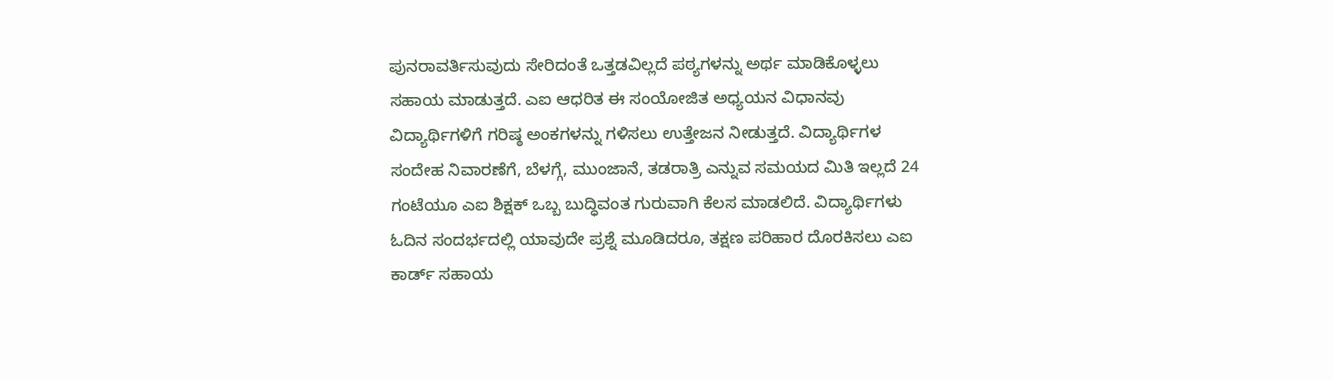ಪುನರಾವರ್ತಿಸುವುದು ಸೇರಿದಂತೆ ಒತ್ತಡವಿಲ್ಲದೆ ಪಠ್ಯಗಳನ್ನು ಅರ್ಥ ಮಾಡಿಕೊಳ್ಳಲು ಸಹಾಯ ಮಾಡುತ್ತದೆ. ಎಐ ಆಧರಿತ ಈ ಸಂಯೋಜಿತ ಅಧ್ಯಯನ ವಿಧಾನವು ವಿದ್ಯಾರ್ಥಿಗಳಿಗೆ ಗರಿಷ್ಠ ಅಂಕಗಳನ್ನು ಗಳಿಸಲು ಉತ್ತೇಜನ ನೀಡುತ್ತದೆ. ವಿದ್ಯಾರ್ಥಿಗಳ ಸಂದೇಹ ನಿವಾರಣೆಗೆ, ಬೆಳಗ್ಗೆ, ಮುಂಜಾನೆ, ತಡರಾತ್ರಿ ಎನ್ನುವ ಸಮಯದ ಮಿತಿ ಇಲ್ಲದೆ 24 ಗಂಟೆಯೂ ಎಐ ಶಿಕ್ಷಕ್ ಒಬ್ಬ ಬುದ್ಧಿವಂತ ಗುರುವಾಗಿ ಕೆಲಸ ಮಾಡಲಿದೆ. ವಿದ್ಯಾರ್ಥಿಗಳು ಓದಿನ ಸಂದರ್ಭದಲ್ಲಿ ಯಾವುದೇ ಪ್ರಶ್ನೆ ಮೂಡಿದರೂ, ತಕ್ಷಣ ಪರಿಹಾರ ದೊರಕಿಸಲು ಎಐ ಕಾರ್ಡ್ ಸಹಾಯ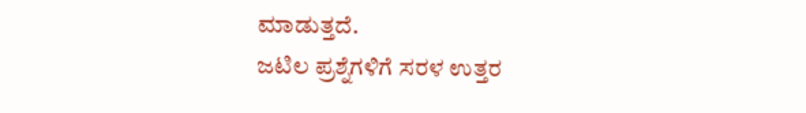ಮಾಡುತ್ತದೆ.
ಜಟಿಲ ಪ್ರಶ್ನೆಗಳಿಗೆ ಸರಳ ಉತ್ತರ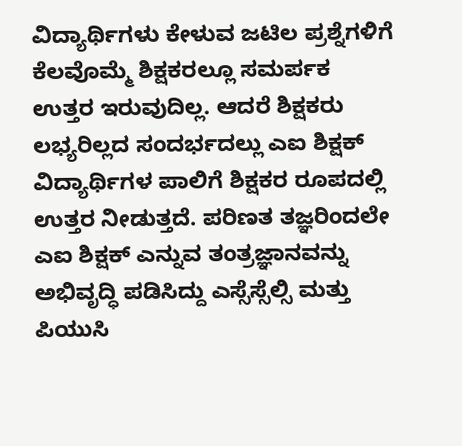ವಿದ್ಯಾರ್ಥಿಗಳು ಕೇಳುವ ಜಟಿಲ ಪ್ರಶ್ನೆಗಳಿಗೆ ಕೆಲವೊಮ್ಮೆ ಶಿಕ್ಷಕರಲ್ಲೂ ಸಮರ್ಪಕ ಉತ್ತರ ಇರುವುದಿಲ್ಲ. ಆದರೆ ಶಿಕ್ಷಕರು ಲಭ್ಯರಿಲ್ಲದ ಸಂದರ್ಭದಲ್ಲು ಎಐ ಶಿಕ್ಷಕ್ ವಿದ್ಯಾರ್ಥಿಗಳ ಪಾಲಿಗೆ ಶಿಕ್ಷಕರ ರೂಪದಲ್ಲಿ ಉತ್ತರ ನೀಡುತ್ತದೆ. ಪರಿಣತ ತಜ್ಞರಿಂದಲೇ ಎಐ ಶಿಕ್ಷಕ್ ಎನ್ನುವ ತಂತ್ರಜ್ಞಾನವನ್ನು ಅಭಿವೃದ್ಧಿ ಪಡಿಸಿದ್ದು ಎಸ್ಸೆಸ್ಸೆಲ್ಸಿ ಮತ್ತು ಪಿಯುಸಿ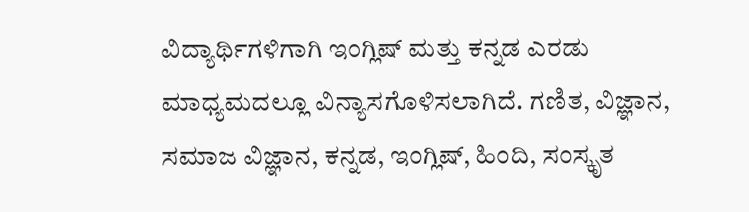ವಿದ್ಯಾರ್ಥಿಗಳಿಗಾಗಿ ಇಂಗ್ಲಿಷ್ ಮತ್ತು ಕನ್ನಡ ಎರಡು ಮಾಧ್ಯಮದಲ್ಲೂ ವಿನ್ಯಾಸಗೊಳಿಸಲಾಗಿದೆ. ಗಣಿತ, ವಿಜ್ಞಾನ, ಸಮಾಜ ವಿಜ್ಞಾನ, ಕನ್ನಡ, ಇಂಗ್ಲಿಷ್, ಹಿಂದಿ, ಸಂಸ್ಕೃತ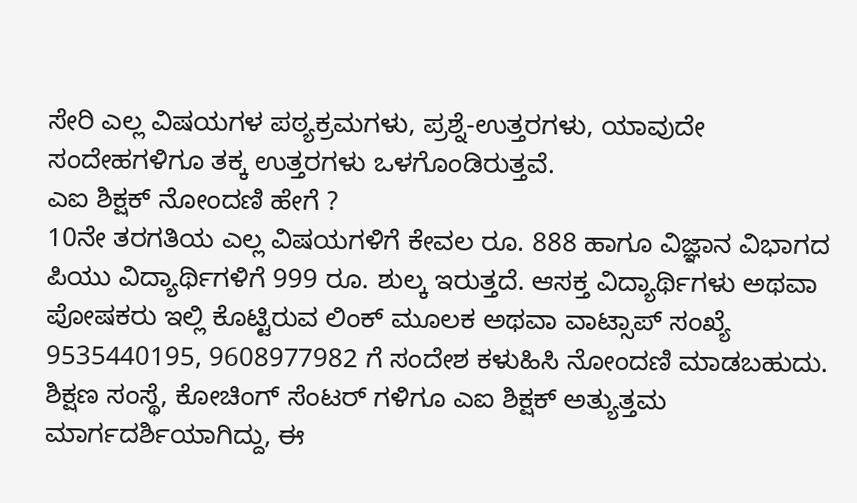ಸೇರಿ ಎಲ್ಲ ವಿಷಯಗಳ ಪಠ್ಯಕ್ರಮಗಳು, ಪ್ರಶ್ನೆ-ಉತ್ತರಗಳು, ಯಾವುದೇ ಸಂದೇಹಗಳಿಗೂ ತಕ್ಕ ಉತ್ತರಗಳು ಒಳಗೊಂಡಿರುತ್ತವೆ.
ಎಐ ಶಿಕ್ಷಕ್ ನೋಂದಣಿ ಹೇಗೆ ?
10ನೇ ತರಗತಿಯ ಎಲ್ಲ ವಿಷಯಗಳಿಗೆ ಕೇವಲ ರೂ. 888 ಹಾಗೂ ವಿಜ್ಞಾನ ವಿಭಾಗದ ಪಿಯು ವಿದ್ಯಾರ್ಥಿಗಳಿಗೆ 999 ರೂ. ಶುಲ್ಕ ಇರುತ್ತದೆ. ಆಸಕ್ತ ವಿದ್ಯಾರ್ಥಿಗಳು ಅಥವಾ ಪೋಷಕರು ಇಲ್ಲಿ ಕೊಟ್ಟಿರುವ ಲಿಂಕ್ ಮೂಲಕ ಅಥವಾ ವಾಟ್ಸಾಪ್ ಸಂಖ್ಯೆ 9535440195, 9608977982 ಗೆ ಸಂದೇಶ ಕಳುಹಿಸಿ ನೋಂದಣಿ ಮಾಡಬಹುದು. ಶಿಕ್ಷಣ ಸಂಸ್ಥೆ, ಕೋಚಿಂಗ್ ಸೆಂಟರ್ ಗಳಿಗೂ ಎಐ ಶಿಕ್ಷಕ್ ಅತ್ಯುತ್ತಮ ಮಾರ್ಗದರ್ಶಿಯಾಗಿದ್ದು, ಈ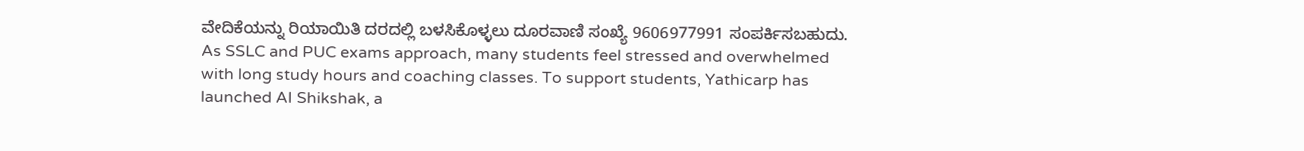ವೇದಿಕೆಯನ್ನು ರಿಯಾಯಿತಿ ದರದಲ್ಲಿ ಬಳಸಿಕೊಳ್ಳಲು ದೂರವಾಣಿ ಸಂಖ್ಯೆ 9606977991 ಸಂಪರ್ಕಿಸಬಹುದು.
As SSLC and PUC exams approach, many students feel stressed and overwhelmed with long study hours and coaching classes. To support students, Yathicarp has launched AI Shikshak, a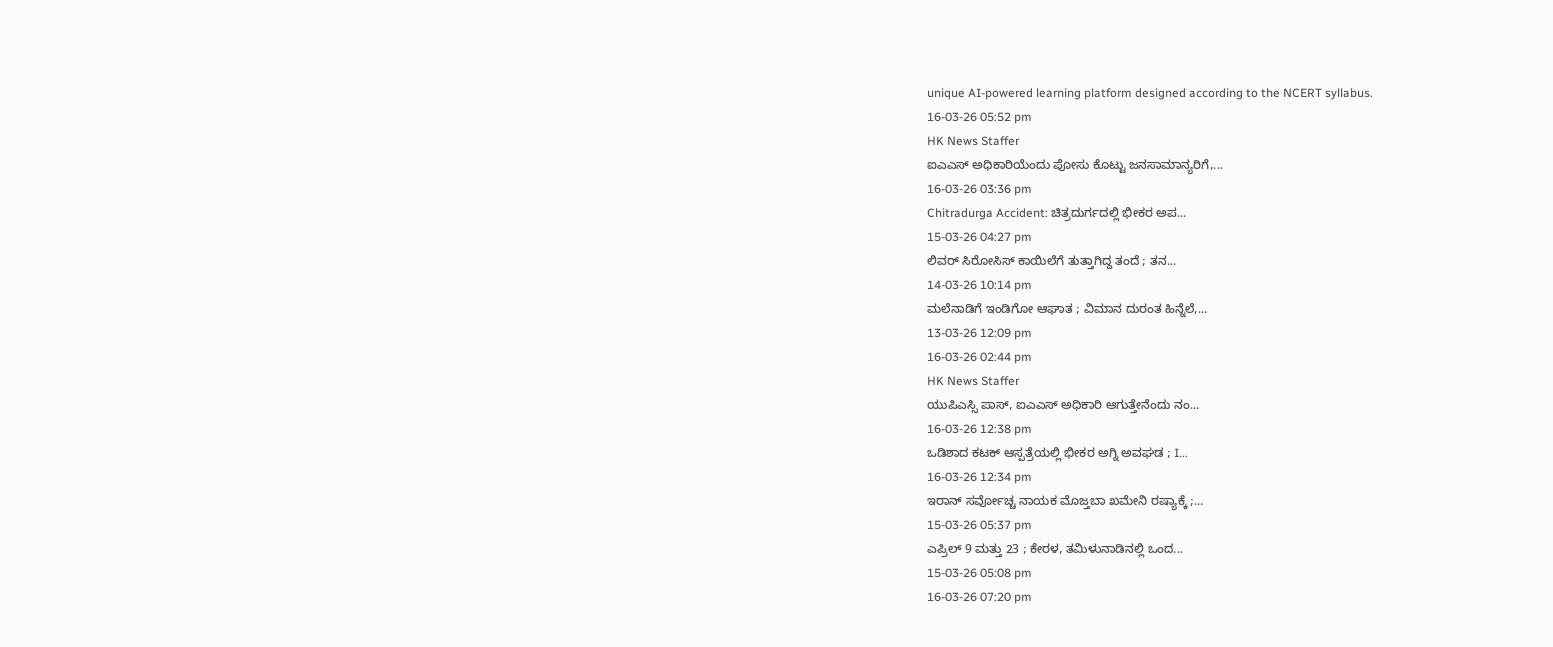unique AI-powered learning platform designed according to the NCERT syllabus.
16-03-26 05:52 pm
HK News Staffer
ಐಎಎಸ್ ಅಧಿಕಾರಿಯೆಂದು ಪೋಸು ಕೊಟ್ಟು ಜನಸಾಮಾನ್ಯರಿಗೆ,...
16-03-26 03:36 pm
Chitradurga Accident: ಚಿತ್ರದುರ್ಗದಲ್ಲಿ ಭೀಕರ ಅಪ...
15-03-26 04:27 pm
ಲಿವರ್ ಸಿರೋಸಿಸ್ ಕಾಯಿಲೆಗೆ ತುತ್ತಾಗಿದ್ದ ತಂದೆ ; ತನ...
14-03-26 10:14 pm
ಮಲೆನಾಡಿಗೆ ಇಂಡಿಗೋ ಆಘಾತ ; ವಿಮಾನ ದುರಂತ ಹಿನ್ನೆಲೆ,...
13-03-26 12:09 pm
16-03-26 02:44 pm
HK News Staffer
ಯುಪಿಎಸ್ಸಿ ಪಾಸ್, ಐಎಎಸ್ ಅಧಿಕಾರಿ ಆಗುತ್ತೇನೆಂದು ನಂ...
16-03-26 12:38 pm
ಒಡಿಶಾದ ಕಟಕ್ ಆಸ್ಪತ್ರೆಯಲ್ಲಿ ಭೀಕರ ಅಗ್ನಿ ಅವಘಡ ; I...
16-03-26 12:34 pm
ಇರಾನ್ ಸರ್ವೋಚ್ಚ ನಾಯಕ ಮೊಜ್ತಬಾ ಖಮೇನಿ ರಷ್ಯಾಕ್ಕೆ ;...
15-03-26 05:37 pm
ಎಪ್ರಿಲ್ 9 ಮತ್ತು 23 ; ಕೇರಳ, ತಮಿಳುನಾಡಿನಲ್ಲಿ ಒಂದ...
15-03-26 05:08 pm
16-03-26 07:20 pm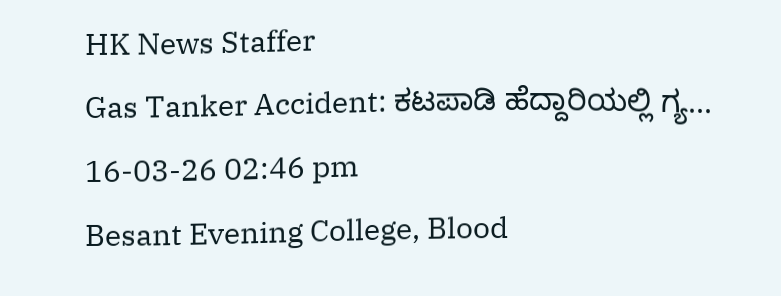HK News Staffer
Gas Tanker Accident: ಕಟಪಾಡಿ ಹೆದ್ದಾರಿಯಲ್ಲಿ ಗ್ಯ...
16-03-26 02:46 pm
Besant Evening College, Blood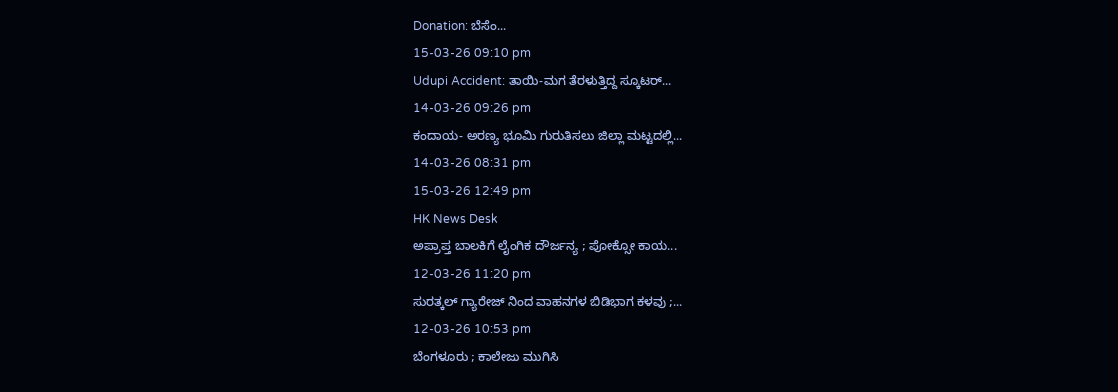Donation: ಬೆಸೆಂ...
15-03-26 09:10 pm
Udupi Accident: ತಾಯಿ-ಮಗ ತೆರಳುತ್ತಿದ್ದ ಸ್ಕೂಟರ್...
14-03-26 09:26 pm
ಕಂದಾಯ- ಅರಣ್ಯ ಭೂಮಿ ಗುರುತಿಸಲು ಜಿಲ್ಲಾ ಮಟ್ಟದಲ್ಲಿ...
14-03-26 08:31 pm
15-03-26 12:49 pm
HK News Desk
ಅಪ್ರಾಪ್ತ ಬಾಲಕಿಗೆ ಲೈಂಗಿಕ ದೌರ್ಜನ್ಯ ; ಪೋಕ್ಸೋ ಕಾಯ...
12-03-26 11:20 pm
ಸುರತ್ಕಲ್ ಗ್ಯಾರೇಜ್ ನಿಂದ ವಾಹನಗಳ ಬಿಡಿಭಾಗ ಕಳವು ;...
12-03-26 10:53 pm
ಬೆಂಗಳೂರು ; ಕಾಲೇಜು ಮುಗಿಸಿ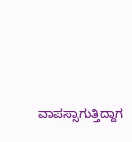ವಾಪಸ್ಸಾಗುತ್ತಿದ್ದಾಗ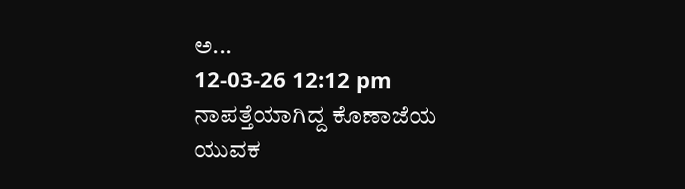ಅ...
12-03-26 12:12 pm
ನಾಪತ್ತೆಯಾಗಿದ್ದ ಕೊಣಾಜೆಯ ಯುವಕ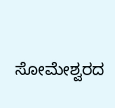ಸೋಮೇಶ್ವರದ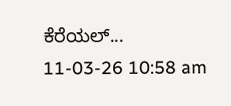ಕೆರೆಯಲ್...
11-03-26 10:58 am